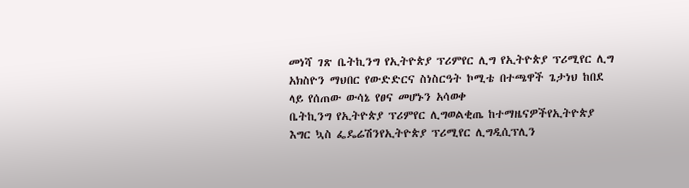መነሻ ገጽ ቤትኪንግ የኢትዮጵያ ፕሪምየር ሊግ የኢትዮጵያ ፕሪሚየር ሊግ አክስዮን ማህበር የውድድርና ስነስርዓት ኮሚቴ በተጫዋች ጌታነህ ከበደ ላይ የሰጠው ውሳኔ የፀና መሆኑን አሳወቀ
ቤትኪንግ የኢትዮጵያ ፕሪምየር ሊግወልቂጤ ከተማዜናዎችየኢትዮጵያ እግር ኳስ ፌዴሬሽንየኢትዮጵያ ፕሪሚየር ሊግዲሲፕሊን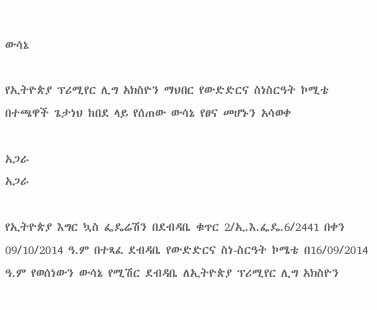ውሳኔ

የኢትዮጵያ ፕሪሚየር ሊግ አክስዮን ማህበር የውድድርና ስነስርዓት ኮሚቴ በተጫዋች ጌታነህ ከበደ ላይ የሰጠው ውሳኔ የፀና መሆኑን አሳወቀ

አጋራ
አጋራ

የኢትዮጵያ እግር ኳስ ፌዴሬሽን በደብዳቤ ቁጥር 2/ኢ.እ.ፌዴ.6/2441 በቀን 09/10/2014 ዓ.ም በተጻፈ ደብዳቤ የውድድርና ስነ-ስርዓት ኮሜቴ በ16/09/2014 ዓ.ም የወሰነውን ውሳኔ የሚሽር ደብዳቤ ለኢትዮጵያ ፕሪሚየር ሊግ አክስዮን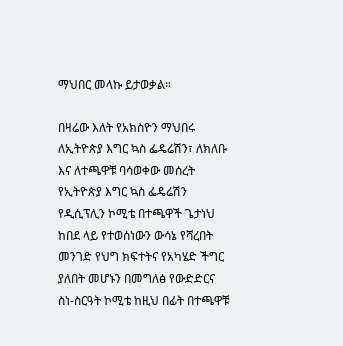ማህበር መላኩ ይታወቃል።

በዛሬው እለት የአክስዮን ማህበሩ ለኢትዮጵያ እግር ኳስ ፌዴሬሽን፣ ለክለቡ እና ለተጫዋቹ ባሳወቀው መሰረት የኢትዮጵያ እግር ኳስ ፌዴሬሽን የዲሲፕሊን ኮሚቴ በተጫዋች ጌታነህ ከበደ ላይ የተወሰነውን ውሳኔ የሻረበት መንገድ የህግ ክፍተትና የአካሄድ ችግር ያለበት መሆኑን በመግለፅ የውድድርና ስነ-ስርዓት ኮሚቴ ከዚህ በፊት በተጫዋቹ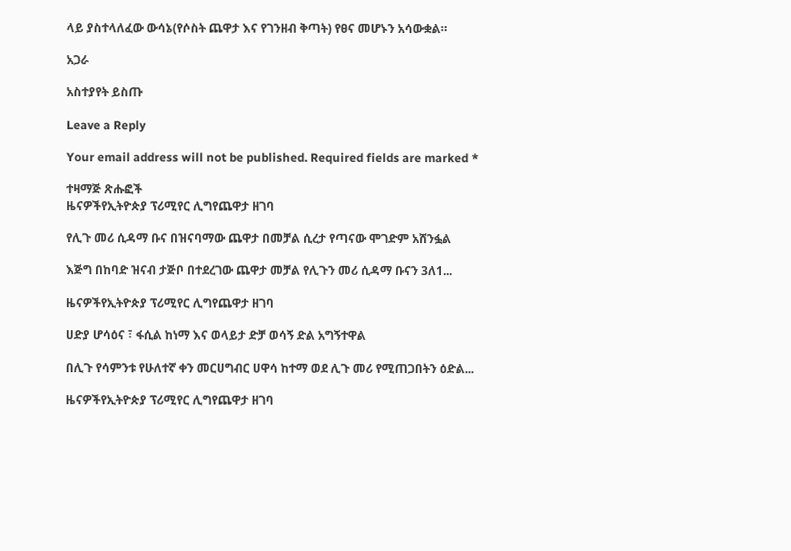ላይ ያስተላለፈው ውሳኔ(የሶስት ጨዋታ እና የገንዘብ ቅጣት) የፀና መሆኑን አሳውቋል።

አጋራ

አስተያየት ይስጡ

Leave a Reply

Your email address will not be published. Required fields are marked *

ተዛማጅ ጽሑፎች
ዜናዎችየኢትዮጵያ ፕሪሚየር ሊግየጨዋታ ዘገባ

የሊጉ መሪ ሲዳማ ቡና በዝናባማው ጨዋታ በመቻል ሲረታ የጣናው ሞገድም አሸንፏል

እጅግ በከባድ ዝናብ ታጅቦ በተደረገው ጨዋታ መቻል የሊጉን መሪ ሲዳማ ቡናን 3ለ1...

ዜናዎችየኢትዮጵያ ፕሪሚየር ሊግየጨዋታ ዘገባ

ሀድያ ሆሳዕና ፣ ፋሲል ከነማ እና ወላይታ ድቻ ወሳኝ ድል አግኝተዋል

በሊጉ የሳምንቱ የሁለተኛ ቀን መርሀግብር ሀዋሳ ከተማ ወደ ሊጉ መሪ የሚጠጋበትን ዕድል...

ዜናዎችየኢትዮጵያ ፕሪሚየር ሊግየጨዋታ ዘገባ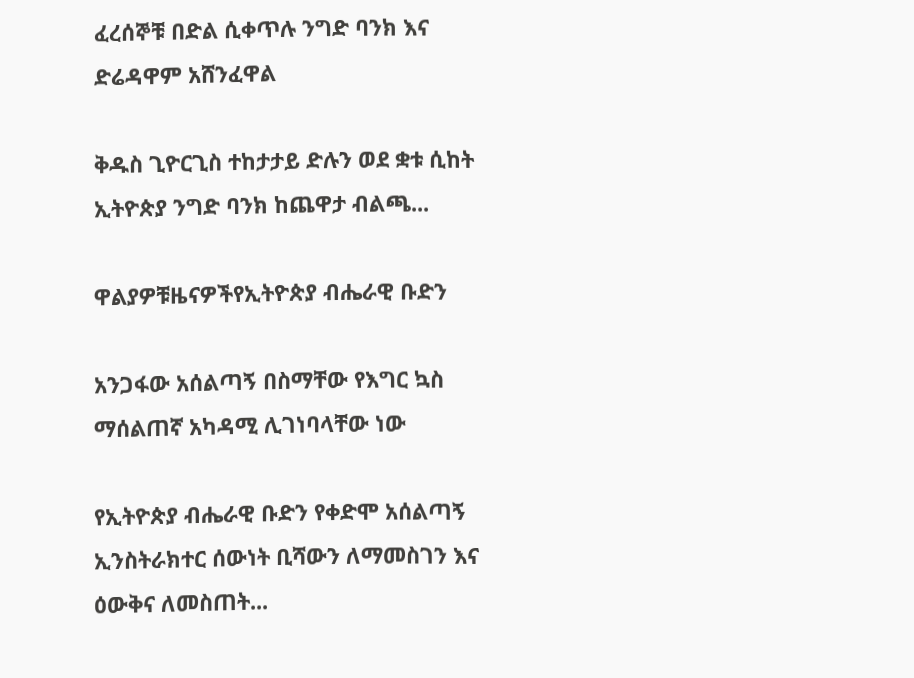ፈረሰኞቹ በድል ሲቀጥሉ ንግድ ባንክ እና ድሬዳዋም አሸንፈዋል

ቅዱስ ጊዮርጊስ ተከታታይ ድሉን ወደ ቋቱ ሲከት ኢትዮጵያ ንግድ ባንክ ከጨዋታ ብልጫ...

ዋልያዎቹዜናዎችየኢትዮጵያ ብሔራዊ ቡድን

አንጋፋው አሰልጣኝ በስማቸው የእግር ኳስ ማሰልጠኛ አካዳሚ ሊገነባላቸው ነው

የኢትዮጵያ ብሔራዊ ቡድን የቀድሞ አሰልጣኝ ኢንስትራክተር ሰውነት ቢሻውን ለማመስገን እና ዕውቅና ለመስጠት...